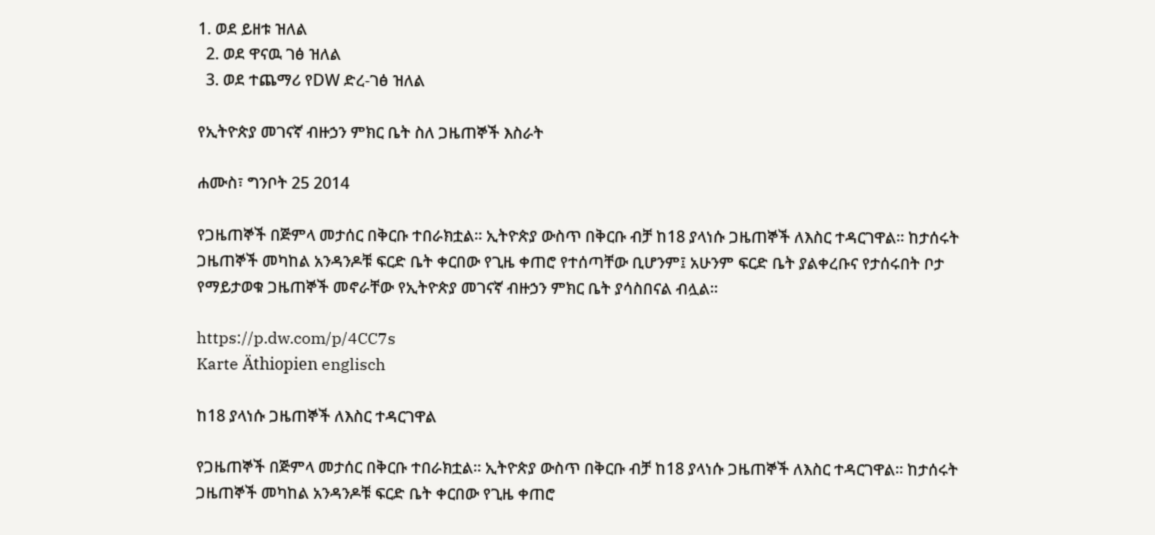1. ወደ ይዘቱ ዝለል
  2. ወደ ዋናዉ ገፅ ዝለል
  3. ወደ ተጨማሪ የDW ድረ-ገፅ ዝለል

የኢትዮጵያ መገናኛ ብዙኃን ምክር ቤት ስለ ጋዜጠኞች እስራት

ሐሙስ፣ ግንቦት 25 2014

የጋዜጠኞች በጅምላ መታሰር በቅርቡ ተበራክቷል። ኢትዮጵያ ውስጥ በቅርቡ ብቻ ከ18 ያላነሱ ጋዜጠኞች ለእስር ተዳርገዋል። ከታሰሩት ጋዜጠኞች መካከል አንዳንዶቹ ፍርድ ቤት ቀርበው የጊዜ ቀጠሮ የተሰጣቸው ቢሆንም፤ አሁንም ፍርድ ቤት ያልቀረቡና የታሰሩበት ቦታ የማይታወቁ ጋዜጠኞች መኖራቸው የኢትዮጵያ መገናኛ ብዙኃን ምክር ቤት ያሳስበናል ብሏል።

https://p.dw.com/p/4CC7s
Karte Äthiopien englisch

ከ18 ያላነሱ ጋዜጠኞች ለእስር ተዳርገዋል

የጋዜጠኞች በጅምላ መታሰር በቅርቡ ተበራክቷል። ኢትዮጵያ ውስጥ በቅርቡ ብቻ ከ18 ያላነሱ ጋዜጠኞች ለእስር ተዳርገዋል። ከታሰሩት ጋዜጠኞች መካከል አንዳንዶቹ ፍርድ ቤት ቀርበው የጊዜ ቀጠሮ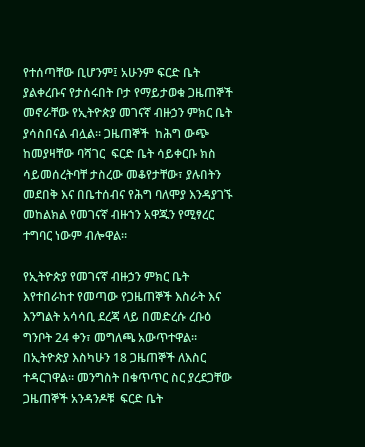የተሰጣቸው ቢሆንም፤ አሁንም ፍርድ ቤት ያልቀረቡና የታሰሩበት ቦታ የማይታወቁ ጋዜጠኞች መኖራቸው የኢትዮጵያ መገናኛ ብዙኃን ምክር ቤት ያሳስበናል ብሏል። ጋዜጠኞች  ከሕግ ውጭ  ከመያዛቸው ባሻገር  ፍርድ ቤት ሳይቀርቡ ክስ ሳይመሰረትባቸ ታስረው መቆየታቸው፣ ያሉበትን መደበቅ እና በቤተሰብና የሕግ ባለሞያ እንዳያገኙ መከልክል የመገናኛ ብዙኀን አዋጁን የሚፃረር ተግባር ነውም ብሎዋል።

የኢትዮጵያ የመገናኛ ብዙኃን ምክር ቤት እየተበራከተ የመጣው የጋዜጠኞች እስራት እና እንግልት አሳሳቢ ደረጃ ላይ በመድረሱ ረቡዕ ግንቦት 24 ቀን፣ መግለጫ አውጥተዋል። በኢትዮጵያ እስካሁን 18 ጋዜጠኞች ለእስር ተዳርገዋል። መንግስት በቁጥጥር ስር ያረደጋቸው ጋዜጠኞች አንዳንዶቹ  ፍርድ ቤት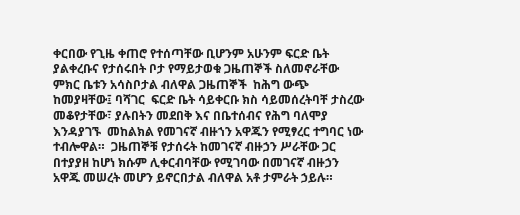ቀርበው የጊዜ ቀጠሮ የተሰጣቸው ቢሆንም አሁንም ፍርድ ቤት ያልቀረቡና የታሰሩበት ቦታ የማይታወቁ ጋዜጠኞች ስለመኖራቸው ምክር ቤቱን አሳስቦታል ብለዋል ጋዜጠኞች  ከሕግ ውጭ  ከመያዛቸው፤ ባሻገር  ፍርድ ቤት ሳይቀርቡ ክስ ሳይመሰረትባቸ ታስረው መቆየታቸው፣ ያሉበትን መደበቅ እና በቤተሰብና የሕግ ባለሞያ እንዳያገኙ  መከልክል የመገናኛ ብዙኀን አዋጁን የሚፃረር ተግባር ነው ተብሎዋል።  ጋዜጠኞቹ የታሰሩት ከመገናኛ ብዙኃን ሥራቸው ጋር በተያያዘ ከሆነ ክሱም ሊቀርብባቸው የሚገባው በመገናኛ ብዙኃን አዋጁ መሠረት መሆን ይኖርበታል ብለዋል አቶ ታምራት ኃይሉ።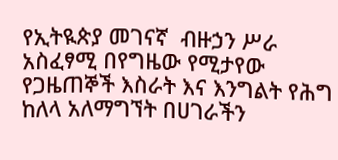የኢትዪጵያ መገናኛ  ብዙኃን ሥራ አስፈፃሚ በየግዜው የሚታየው የጋዜጠኞች እስራት እና እንግልት የሕግ ከለላ አለማግኘት በሀገራችን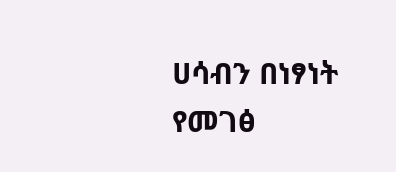ሀሳብን በነፃነት የመገፅ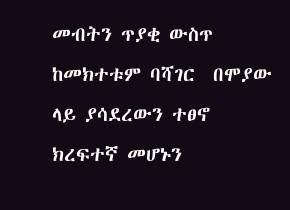መብትን ጥያቂ ውስጥ ከመክተቱም ባሻገር  በሞያው ላይ ያሳደረውን ተፀኖ ክረፍተኛ መሆኑን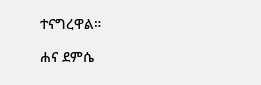ተናግረዋል።

ሐና ደምሴ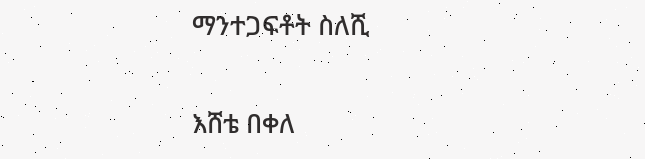ማንተጋፍቶት ስለሺ

እሸቴ በቀለ